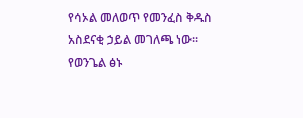የሳኦል መለወጥ የመንፈስ ቅዱስ አስደናቂ ኃይል መገለጫ ነው፡፡ የወንጌል ፅኑ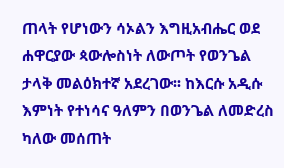ጠላት የሆነውን ሳኦልን እግዚአብሔር ወደ ሐዋርያው ጳውሎስነት ለውጦት የወንጌል ታላቅ መልዕክተኛ አደረገው፡፡ ከእርሱ አዲሱ እምነት የተነሳና ዓለምን በወንጌል ለመድረስ ካለው መሰጠት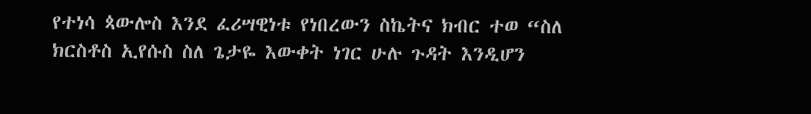የተነሳ ጳውሎስ እንደ ፈሪሣዊነቱ የነበረውን ስኬትና ክብር ተወ “ስለ ክርስቶስ ኢየሱስ ስለ ጌታዬ እውቀት ነገር ሁሉ ጉዳት እንዲሆን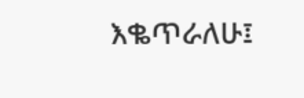እቈጥራለሁ፤